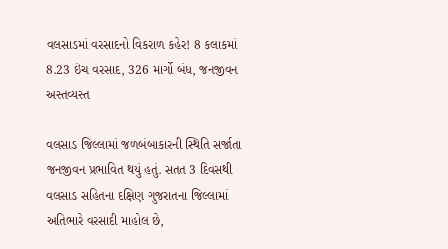વલસાડમાં વરસાદનો વિકરાળ કહેર! 8 કલાકમાં 8.23 ઇંચ વરસાદ, 326 માર્ગો બંધ, જનજીવન અસ્તવ્યસ્ત

વલસાડ જિલ્લામાં જળબંબાકારની સ્થિતિ સર્જાતા જનજીવન પ્રભાવિત થયું હતું. સતત 3 દિવસથી વલસાડ સહિતના દક્ષિણ ગુજરાતના જિલ્લામાં અતિભારે વરસાદી માહોલ છે,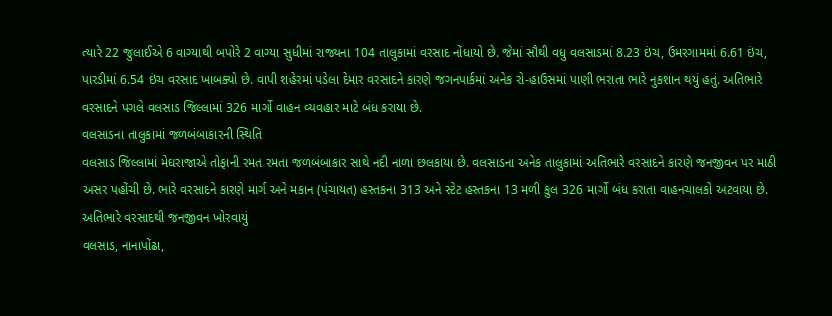ત્યારે 22 જુલાઈએ 6 વાગ્યાથી બપોરે 2 વાગ્યા સુધીમાં રાજ્યના 104 તાલુકામાં વરસાદ નોંધાયો છે. જેમાં સૌથી વધુ વલસાડમાં 8.23 ઇંચ, ઉમરગામમાં 6.61 ઇંચ, પારડીમાં 6.54 ઇંચ વરસાદ ખાબક્યો છે. વાપી શહેરમાં પડેલા દેમાર વરસાદને કારણે જગનપાર્કમાં અનેક રો-હાઉસમાં પાણી ભરાતા ભારે નુકશાન થયું હતું. અતિભારે વરસાદને પગલે વલસાડ જિલ્લામાં 326 માર્ગો વાહન વ્યવહાર માટે બંધ કરાયા છે.
વલસાડના તાલુકામાં જળબંબાકારની સ્થિતિ
વલસાડ જિલ્લામાં મેઘરાજાએ તોફાની રમત રમતા જળબંબાકાર સાથે નદી નાળા છલકાયા છે. વલસાડના અનેક તાલુકામાં અતિભારે વરસાદને કારણે જનજીવન પર માઠી અસર પહોંચી છે. ભારે વરસાદને કારણે માર્ગ અને મકાન (પંચાયત) હસ્તકના 313 અને સ્ટેટ હસ્તકના 13 મળી કુલ 326 માર્ગો બંધ કરાતા વાહનચાલકો અટવાયા છે.
અતિભારે વરસાદથી જનજીવન ખોરવાયું
વલસાડ, નાનાપોંઢા,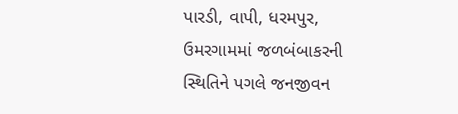પારડી, વાપી, ધરમપુર, ઉમરગામમાં જળબંબાકરની સ્થિતિને પગલે જનજીવન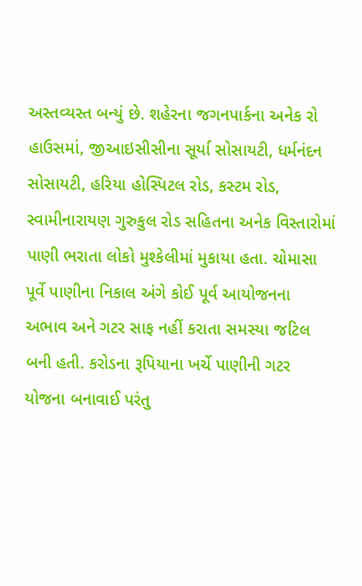અસ્તવ્યસ્ત બન્યું છે. શહેરના જગનપાર્કના અનેક રો હાઉસમાં, જીઆઇસીસીના સૂર્યા સોસાયટી, ધર્મનંદન સોસાયટી, હરિયા હોસ્પિટલ રોડ, કસ્ટમ રોડ, સ્વામીનારાયણ ગુરુકુલ રોડ સહિતના અનેક વિસ્તારોમાં પાણી ભરાતા લોકો મુશ્કેલીમાં મુકાયા હતા. ચોમાસા પૂર્વે પાણીના નિકાલ અંગે કોઈ પૂર્વ આયોજનના અભાવ અને ગટર સાફ નહીં કરાતા સમસ્યા જટિલ બની હતી. કરોડના રૂપિયાના ખર્ચે પાણીની ગટર યોજના બનાવાઈ પરંતુ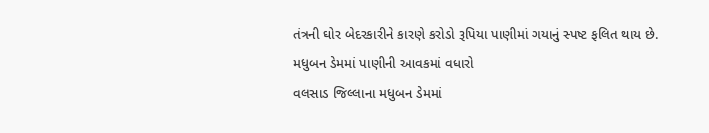તંત્રની ઘોર બેદરકારીને કારણે કરોડો રૂપિયા પાણીમાં ગયાનું સ્પષ્ટ ફલિત થાય છે.
મધુબન ડેમમાં પાણીની આવકમાં વધારો
વલસાડ જિલ્લાના મધુબન ડેમમાં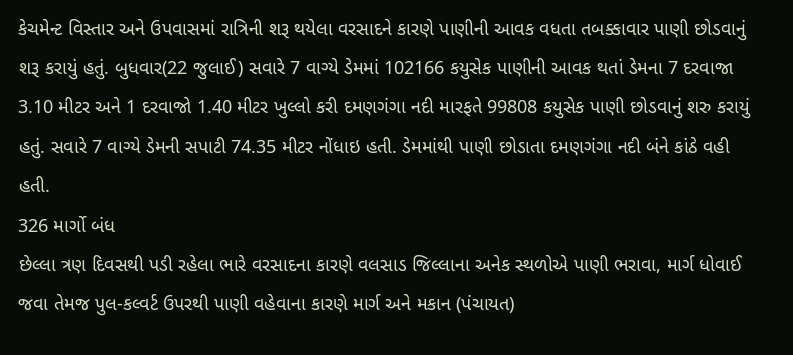કેચમેન્ટ વિસ્તાર અને ઉપવાસમાં રાત્રિની શરૂ થયેલા વરસાદને કારણે પાણીની આવક વધતા તબક્કાવાર પાણી છોડવાનું શરૂ કરાયું હતું. બુધવાર(22 જુલાઈ) સવારે 7 વાગ્યે ડેમમાં 102166 કયુસેક પાણીની આવક થતાં ડેમના 7 દરવાજા 3.10 મીટર અને 1 દરવાજો 1.40 મીટર ખુલ્લો કરી દમણગંગા નદી મારફતે 99808 કયુસેક પાણી છોડવાનું શરુ કરાયું હતું. સવારે 7 વાગ્યે ડેમની સપાટી 74.35 મીટર નોંધાઇ હતી. ડેમમાંથી પાણી છોડાતા દમણગંગા નદી બંને કાંઠે વહી હતી.
326 માર્ગો બંધ
છેલ્લા ત્રણ દિવસથી પડી રહેલા ભારે વરસાદના કારણે વલસાડ જિલ્લાના અનેક સ્થળોએ પાણી ભરાવા, માર્ગ ધોવાઈ જવા તેમજ પુલ-કલ્વર્ટ ઉપરથી પાણી વહેવાના કારણે માર્ગ અને મકાન (પંચાયત)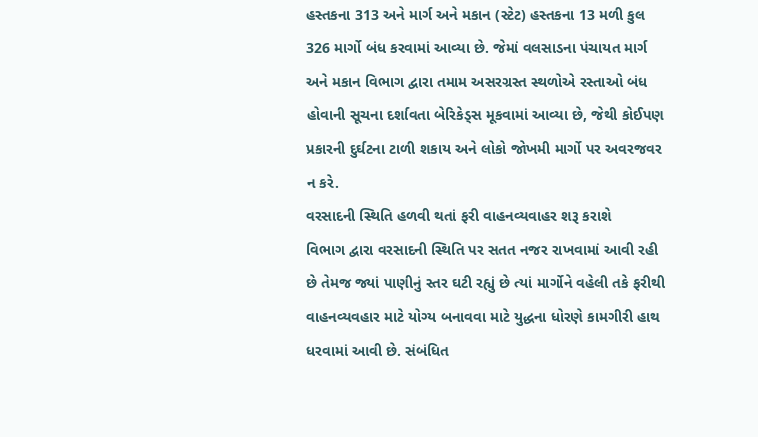હસ્તકના 313 અને માર્ગ અને મકાન (સ્ટેટ) હસ્તકના 13 મળી કુલ 326 માર્ગો બંધ કરવામાં આવ્યા છે. જેમાં વલસાડના પંચાયત માર્ગ અને મકાન વિભાગ દ્વારા તમામ અસરગ્રસ્ત સ્થળોએ રસ્તાઓ બંધ હોવાની સૂચના દર્શાવતા બેરિકેડ્સ મૂકવામાં આવ્યા છે, જેથી કોઈપણ પ્રકારની દુર્ઘટના ટાળી શકાય અને લોકો જોખમી માર્ગો પર અવરજવર ન કરે.
વરસાદની સ્થિતિ હળવી થતાં ફરી વાહનવ્યવાહર શરૂ કરાશે
વિભાગ દ્વારા વરસાદની સ્થિતિ પર સતત નજર રાખવામાં આવી રહી છે તેમજ જ્યાં પાણીનું સ્તર ઘટી રહ્યું છે ત્યાં માર્ગોને વહેલી તકે ફરીથી વાહનવ્યવહાર માટે યોગ્ય બનાવવા માટે યુદ્ધના ધોરણે કામગીરી હાથ ધરવામાં આવી છે. સંબંધિત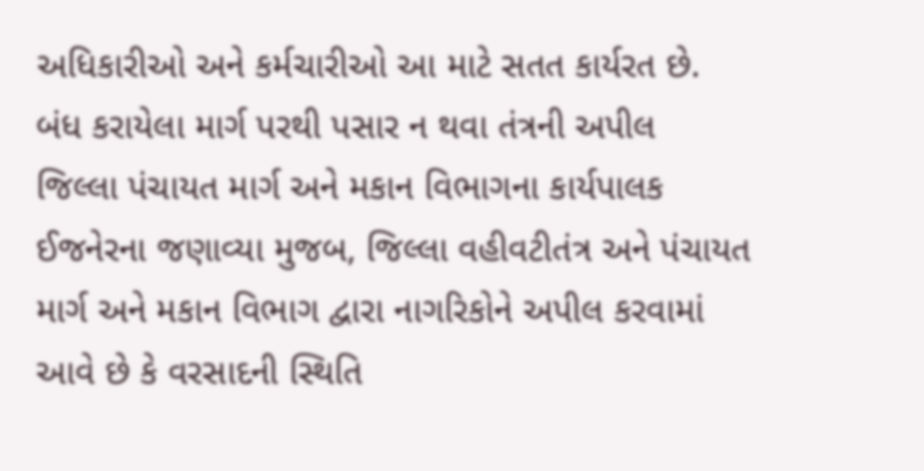અધિકારીઓ અને કર્મચારીઓ આ માટે સતત કાર્યરત છે.
બંધ કરાયેલા માર્ગ પરથી પસાર ન થવા તંત્રની અપીલ
જિલ્લા પંચાયત માર્ગ અને મકાન વિભાગના કાર્યપાલક ઈજનેરના જણાવ્યા મુજબ, જિલ્લા વહીવટીતંત્ર અને પંચાયત માર્ગ અને મકાન વિભાગ દ્વારા નાગરિકોને અપીલ કરવામાં આવે છે કે વરસાદની સ્થિતિ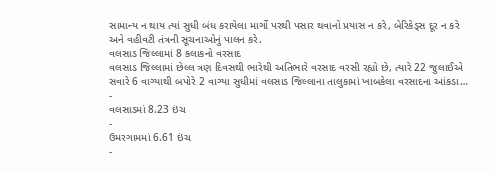સામાન્ય ન થાય ત્યાં સુધી બંધ કરાયેલા માર્ગો પરથી પસાર થવાનો પ્રયાસ ન કરે, બેરિકેડ્સ દૂર ન કરે અને વહીવટી તંત્રની સૂચનાઓનું પાલન કરે.
વલસાડ જિલ્લામાં 8 કલાકનો વરસાદ
વલસાડ જિલ્લામાં છેલ્લ ત્રણ દિવસથી ભારેથી અતિભારે વરસાદ વરસી રહ્યો છે, ત્યારે 22 જુલાઈએ સવારે 6 વાગ્યાથી બપોરે 2 વાગ્યા સુધીમાં વલસાડ જિલ્લાના તાલુકામાં ખાબકેલા વરસાદના આંકડા…
-
વલસાડમાં 8.23 ઇંચ
-
ઉમરગામમાં 6.61 ઇંચ
-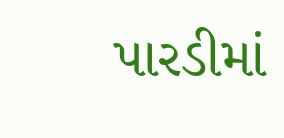પારડીમાં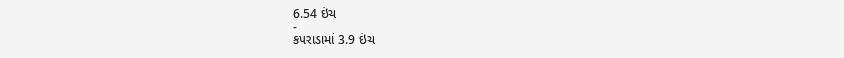6.54 ઇંચ
-
કપરાડામાં 3.9 ઇંચ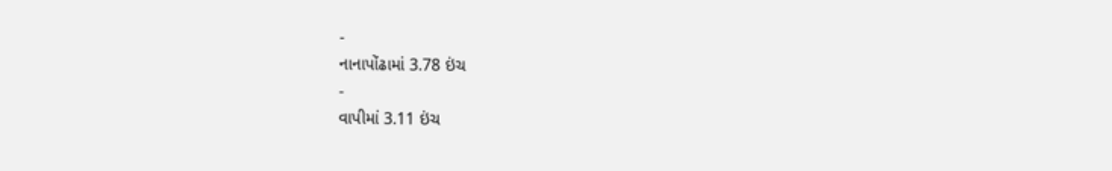-
નાનાપોંઢામાં 3.78 ઇંચ
-
વાપીમાં 3.11 ઇંચ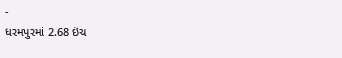-
ધરમપુરમાં 2.68 ઇંચ